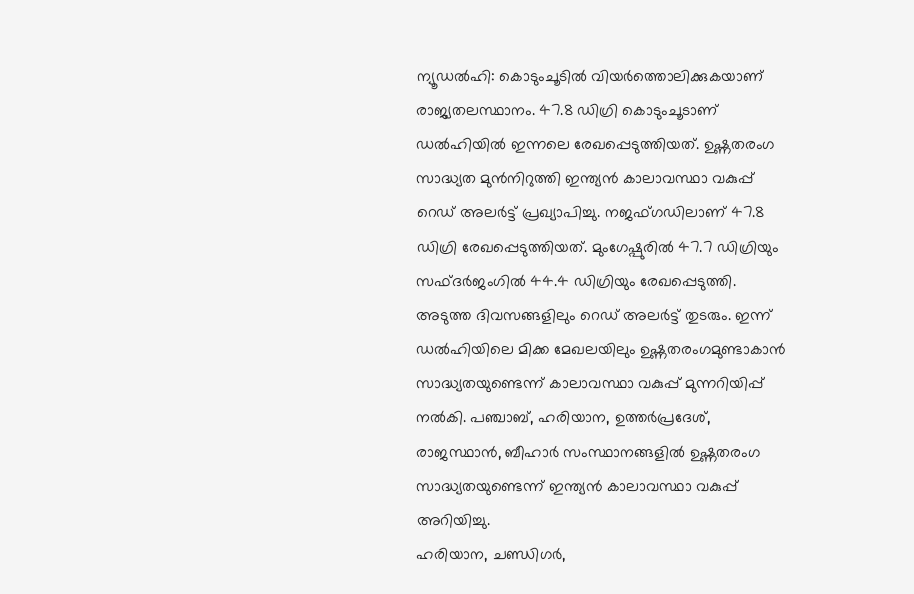ന്യൂഡൽഹി: കൊടുംചൂടിൽ വിയർത്തൊലിക്കുകയാണ് രാജ്യതലസ്ഥാനം. 47.8 ഡിഗ്രി കൊടുംചൂടാണ് ഡൽഹിയിൽ ഇന്നലെ രേഖപ്പെടുത്തിയത്. ഉഷ്ണതരംഗ സാദ്ധ്യത മുൻനിറുത്തി ഇന്ത്യൻ കാലാവസ്ഥാ വകുപ്പ് റെഡ് അലർട്ട് പ്രഖ്യാപിച്ചു. നജഫ്ഗഡിലാണ് 47.8 ഡിഗ്രി രേഖപ്പെടുത്തിയത്. മുംഗേഷ്പുരിൽ 47.7 ഡിഗ്രിയും സഫ്ദർജംഗിൽ 44.4 ഡിഗ്രിയും രേഖപ്പെടുത്തി. അടുത്ത ദിവസങ്ങളിലും റെഡ് അലർട്ട് തുടരും. ഇന്ന് ഡൽഹിയിലെ മിക്ക മേഖലയിലും ഉഷ്ണതരംഗമുണ്ടാകാൻ സാദ്ധ്യതയുണ്ടെന്ന് കാലാവസ്ഥാ വകുപ്പ് മുന്നറിയിപ്പ് നൽകി. പഞ്ചാബ്, ഹരിയാന, ഉത്തർപ്രദേശ്, രാജസ്ഥാൻ, ബീഹാർ സംസ്ഥാനങ്ങളിൽ ഉഷ്ണതരംഗ സാദ്ധ്യതയുണ്ടെന്ന് ഇന്ത്യൻ കാലാവസ്ഥാ വകുപ്പ് അറിയിച്ചു.
ഹരിയാന, ചണ്ഡിഗർ,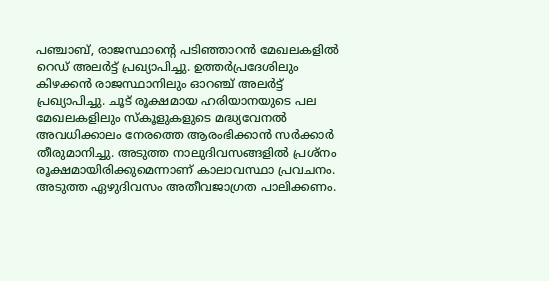പഞ്ചാബ്, രാജസ്ഥാന്റെ പടിഞ്ഞാറൻ മേഖലകളിൽ റെഡ് അലർട്ട് പ്രഖ്യാപിച്ചു. ഉത്തർപ്രദേശിലും കിഴക്കൻ രാജസ്ഥാനിലും ഓറഞ്ച് അലർട്ട് പ്രഖ്യാപിച്ചു. ചൂട് രൂക്ഷമായ ഹരിയാനയുടെ പല മേഖലകളിലും സ്കൂളുകളുടെ മദ്ധ്യവേനൽ അവധിക്കാലം നേരത്തെ ആരംഭിക്കാൻ സർക്കാർ തീരുമാനിച്ചു. അടുത്ത നാലുദിവസങ്ങളിൽ പ്രശ്നം രൂക്ഷമായിരിക്കുമെന്നാണ് കാലാവസ്ഥാ പ്രവചനം. അടുത്ത ഏഴുദിവസം അതീവജാഗ്രത പാലിക്കണം.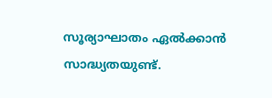സൂര്യാഘാതം ഏൽക്കാൻ സാദ്ധ്യതയുണ്ട്.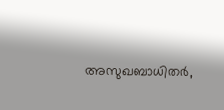അസുഖബാധിതർ,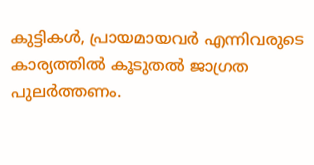കുട്ടികൾ, പ്രായമായവർ എന്നിവരുടെ കാര്യത്തിൽ കൂടുതൽ ജാഗ്രത പുലർത്തണം.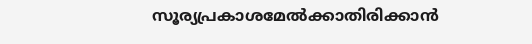സൂര്യപ്രകാശമേൽക്കാതിരിക്കാൻ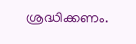ശ്രദ്ധിക്കണം.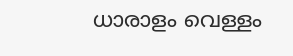ധാരാളം വെള്ളം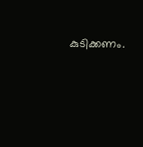കുടിക്കണം.